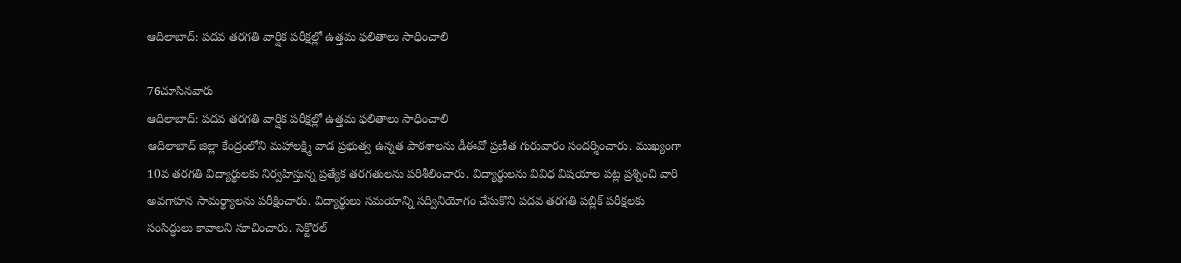ఆదిలాబాద్: పదవ తరగతి వార్షిక పరీక్షల్లో ఉత్తమ ఫలితాలు సాధించాలి

76చూసినవారు
ఆదిలాబాద్: పదవ తరగతి వార్షిక పరీక్షల్లో ఉత్తమ ఫలితాలు సాధించాలి
ఆదిలాబాద్ జిల్లా కేంద్రంలోని మహాలక్ష్మి వాడ ప్రభుత్వ ఉన్నత పాఠశాలను డీఈవో ప్రణీత గురువారం సందర్శించారు. ముఖ్యంగా 10వ తరగతి విద్యార్థులకు నిర్వహిస్తున్న ప్రత్యేక తరగతులను పరిశీలించారు. విద్యార్థులను వివిధ విషయాల పట్ల ప్రశ్నించి వారి అవగాహన సామర్థ్యాలను పరీక్షించారు. విద్యార్థులు సమయాన్ని సద్వినియోగం చేసుకొని పదవ తరగతి పబ్లిక్ పరీక్షలకు సంసిద్ధులు కావాలని సూచించారు. సెక్టొరల్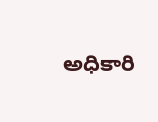అధికారి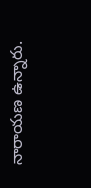నారాయణ ఉన్నారు.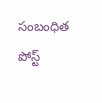సంబంధిత పోస్ట్